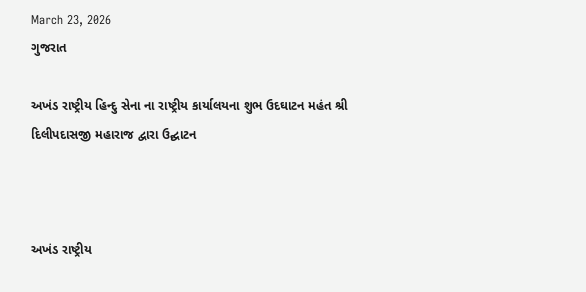March 23, 2026
ગુજરાત

અખંડ રાષ્ટ્રીય હિન્દુ સેના ના રાષ્ટ્રીય કાર્યાલયના શુભ ઉદઘાટન મહંત શ્રી દિલીપદાસજી મહારાજ દ્વારા ઉદ્ઘાટન



અખંડ રાષ્ટ્રીય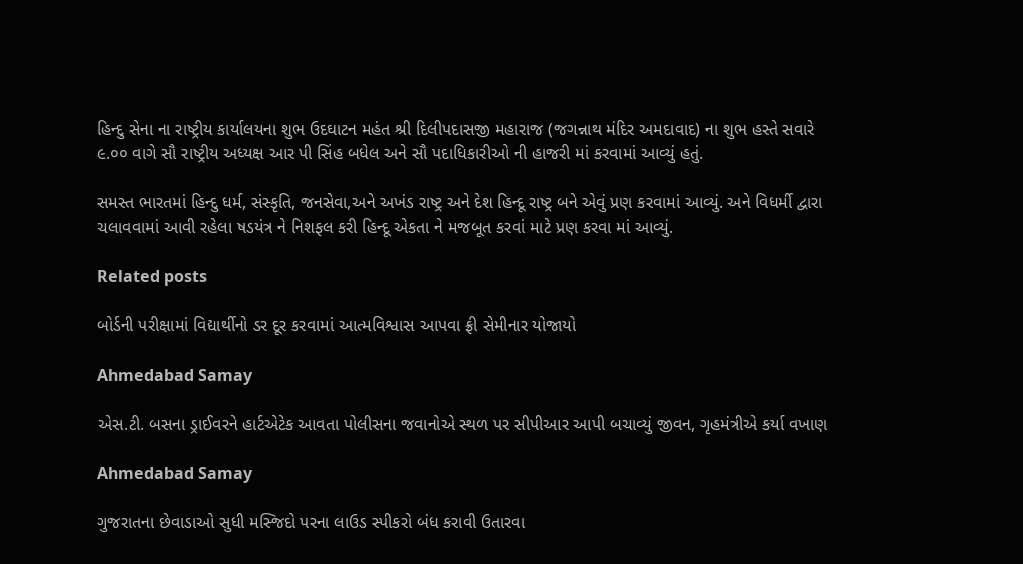હિન્દુ સેના ના રાષ્ટ્રીય કાર્યાલયના શુભ ઉદઘાટન મહંત શ્રી દિલીપદાસજી મહારાજ (જગન્નાથ મંદિર અમદાવાદ) ના શુભ હસ્તે સવારે ૯.૦૦ વાગે સૌ રાષ્ટ્રીય અધ્યક્ષ આર પી સિંહ બધેલ અને સૌ પદાધિકારીઓ ની હાજરી માં કરવામાં આવ્યું હતું.

સમસ્ત ભારતમાં હિન્દુ ધર્મ, સંસ્કૃતિ, જનસેવા,અને અખંડ રાષ્ટ્ર અને દેશ હિન્દૂ રાષ્ટ્ર બને એવું પ્રણ કરવામાં આવ્યું. અને વિધર્મી દ્વારા ચલાવવામાં આવી રહેલા ષડયંત્ર ને નિશફલ કરી હિન્દૂ એકતા ને મજબૂત કરવાં માટે પ્રણ કરવા માં આવ્યું.

Related posts

બોર્ડની પરીક્ષામાં વિદ્યાર્થીનો ડર દૂર કરવામાં આત્મવિશ્વાસ આપવા ફ્રી સેમીનાર યોજાયો

Ahmedabad Samay

એસ.ટી. બસના ડ્રાઈવરને હાર્ટએટેક આવતા પોલીસના જવાનોએ સ્થળ પર સીપીઆર આપી બચાવ્યું જીવન, ગૃહમંત્રીએ કર્યા વખાણ

Ahmedabad Samay

ગુજરાતના છેવાડાઓ સુધી મસ્‍જિદો પરના લાઉડ સ્‍પીકરો બંધ કરાવી ઉતારવા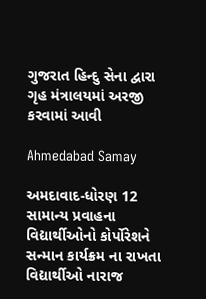ગુજરાત હિન્‍દુ સેના દ્વારા ગૃહ મંત્રાલયમાં અરજી કરવામાં આવી

Ahmedabad Samay

અમદાવાદ-ધોરણ 12 સામાન્ય પ્રવાહના વિદ્યાર્થીઓનો કોર્પોરેશને સન્માન કાર્યક્રમ ના રાખતા વિદ્યાર્થીઓ નારાજ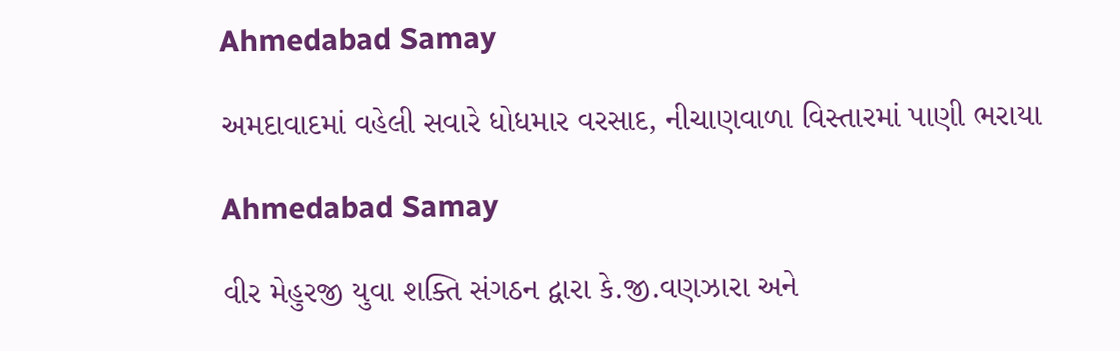Ahmedabad Samay

અમદાવાદમાં વહેલી સવારે ધોધમાર વરસાદ, નીચાણવાળા વિસ્તારમાં પાણી ભરાયા

Ahmedabad Samay

વીર મેહુરજી યુવા શક્તિ સંગઠન દ્વારા કે.જી.વણઝારા અને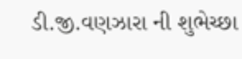ડી.જી.વણઝારા ની શુભેચ્છા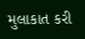મુલાકાત કરી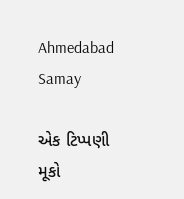Ahmedabad Samay

એક ટિપ્પણી મૂકો